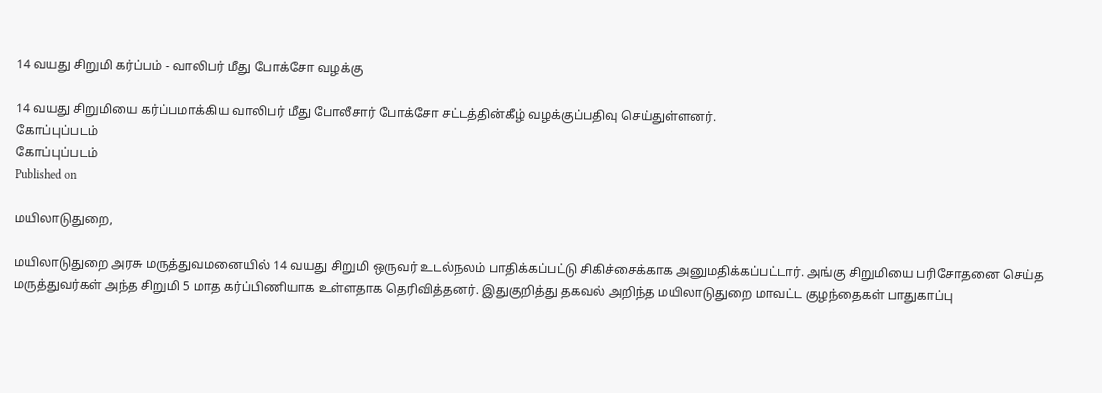14 வயது சிறுமி கர்ப்பம் - வாலிபர் மீது போக்சோ வழக்கு

14 வயது சிறுமியை கர்ப்பமாக்கிய வாலிபர் மீது போலீசார் போக்சோ சட்டத்தின்கீழ் வழக்குப்பதிவு செய்துள்ளனர்.
கோப்புப்படம்
கோப்புப்படம்
Published on

மயிலாடுதுறை,

மயிலாடுதுறை அரசு மருத்துவமனையில் 14 வயது சிறுமி ஒருவர் உடல்நலம் பாதிக்கப்பட்டு சிகிச்சைக்காக அனுமதிக்கப்பட்டார். அங்கு சிறுமியை பரிசோதனை செய்த மருத்துவர்கள் அந்த சிறுமி 5 மாத கர்ப்பிணியாக உள்ளதாக தெரிவித்தனர். இதுகுறித்து தகவல் அறிந்த மயிலாடுதுறை மாவட்ட குழந்தைகள் பாதுகாப்பு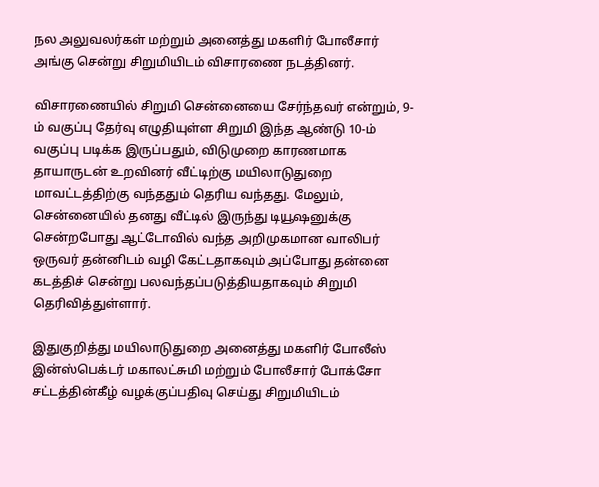நல அலுவலர்கள் மற்றும் அனைத்து மகளிர் போலீசார் அங்கு சென்று சிறுமியிடம் விசாரணை நடத்தினர்.

விசாரணையில் சிறுமி சென்னையை சேர்ந்தவர் என்றும், 9-ம் வகுப்பு தேர்வு எழுதியுள்ள சிறுமி இந்த ஆண்டு 10-ம் வகுப்பு படிக்க இருப்பதும், விடுமுறை காரணமாக தாயாருடன் உறவினர் வீட்டிற்கு மயிலாடுதுறை மாவட்டத்திற்கு வந்ததும் தெரிய வந்தது. மேலும், சென்னையில் தனது வீட்டில் இருந்து டியூஷனுக்கு சென்றபோது ஆட்டோவில் வந்த அறிமுகமான வாலிபர் ஒருவர் தன்னிடம் வழி கேட்டதாகவும் அப்போது தன்னை கடத்திச் சென்று பலவந்தப்படுத்தியதாகவும் சிறுமி தெரிவித்துள்ளார்.

இதுகுறித்து மயிலாடுதுறை அனைத்து மகளிர் போலீஸ் இன்ஸ்பெக்டர் மகாலட்சுமி மற்றும் போலீசார் போக்சோ சட்டத்தின்கீழ் வழக்குப்பதிவு செய்து சிறுமியிடம்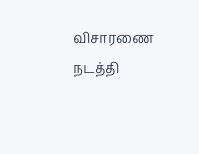விசாரணை நடத்தி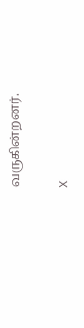வருகின்றனர்.

X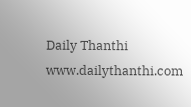Daily Thanthi
www.dailythanthi.com